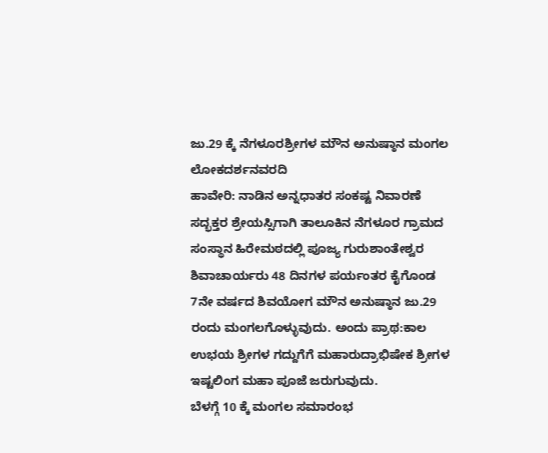ಜು.29 ಕ್ಕೆ ನೆಗಳೂರಶ್ರೀಗಳ ಮೌನ ಅನುಷ್ಠಾನ ಮಂಗಲ
ಲೋಕದರ್ಶನವರದಿ
ಹಾವೇರಿ: ನಾಡಿನ ಅನ್ನಧಾತರ ಸಂಕಷ್ಟ ನಿವಾರಣೆ ಸದ್ಭಕ್ತರ ಶ್ರೇಯಸ್ಸಿಗಾಗಿ ತಾಲೂಕಿನ ನೆಗಳೂರ ಗ್ರಾಮದ ಸಂಸ್ಥಾನ ಹಿರೇಮಠದಲ್ಲಿ ಪೂಜ್ಯ ಗುರುಶಾಂತೇಶ್ವರ ಶಿವಾಚಾರ್ಯರು 48 ದಿನಗಳ ಪರ್ಯಂತರ ಕೈಗೊಂಡ 7ನೇ ವರ್ಷದ ಶಿವಯೋಗ ಮೌನ ಅನುಷ್ಠಾನ ಜು.29 ರಂದು ಮಂಗಲಗೊಳ್ಳುವುದು. ಅಂದು ಪ್ರಾಥ:ಕಾಲ ಉಭಯ ಶ್ರೀಗಳ ಗದ್ದುಗೆಗೆ ಮಹಾರುದ್ರಾಭಿಷೇಕ ಶ್ರೀಗಳ ಇಷ್ಟಲಿಂಗ ಮಹಾ ಪೂಜೆ ಜರುಗುವುದು.
ಬೆಳಗ್ಗೆ 10 ಕ್ಕೆ ಮಂಗಲ ಸಮಾರಂಭ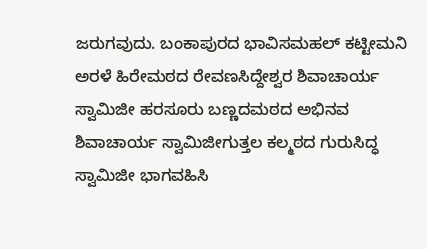ಜರುಗವುದು. ಬಂಕಾಪುರದ ಭಾವಿಸಮಹಲ್ ಕಟ್ಟೀಮನಿ ಅರಳೆ ಹಿರೇಮಠದ ರೇವಣಸಿದ್ದೇಶ್ವರ ಶಿವಾಚಾರ್ಯ ಸ್ವಾಮಿಜೀ ಹರಸೂರು ಬಣ್ಣದಮಠದ ಅಭಿನವ ಶಿವಾಚಾರ್ಯ ಸ್ವಾಮಿಜೀಗುತ್ತಲ ಕಲ್ಮಠದ ಗುರುಸಿದ್ಧ ಸ್ವಾಮಿಜೀ ಭಾಗವಹಿಸಿ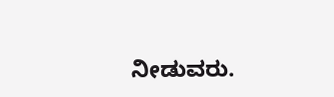ನೀಡುವರು.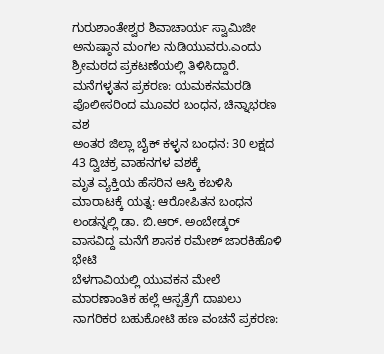ಗುರುಶಾಂತೇಶ್ವರ ಶಿವಾಚಾರ್ಯ ಸ್ವಾಮಿಜೀ ಅನುಷ್ಠಾನ ಮಂಗಲ ನುಡಿಯುವರು.ಎಂದು ಶ್ರೀಮಠದ ಪ್ರಕಟಣೆಯಲ್ಲಿ ತಿಳಿಸಿದ್ದಾರೆ.
ಮನೆಗಳ್ಳತನ ಪ್ರಕರಣ: ಯಮಕನಮರಡಿ ಪೊಲೀಸರಿಂದ ಮೂವರ ಬಂಧನ, ಚಿನ್ನಾಭರಣ ವಶ
ಅಂತರ ಜಿಲ್ಲಾ ಬೈಕ್ ಕಳ್ಳನ ಬಂಧನ: 30 ಲಕ್ಷದ 43 ದ್ವಿಚಕ್ರ ವಾಹನಗಳ ವಶಕ್ಕೆ
ಮೃತ ವ್ಯಕ್ತಿಯ ಹೆಸರಿನ ಆಸ್ತಿ ಕಬಳಿಸಿ ಮಾರಾಟಕ್ಕೆ ಯತ್ನ: ಆರೋಪಿತನ ಬಂಧನ
ಲಂಡನ್ನಲ್ಲಿ ಡಾ. ಬಿ.ಆರ್. ಅಂಬೇಡ್ಕರ್ ವಾಸವಿದ್ದ ಮನೆಗೆ ಶಾಸಕ ರಮೇಶ್ ಜಾರಕಿಹೊಳಿ ಭೇಟಿ
ಬೆಳಗಾವಿಯಲ್ಲಿ ಯುವಕನ ಮೇಲೆ ಮಾರಣಾಂತಿಕ ಹಲ್ಲೆ ಆಸ್ಪತ್ರೆಗೆ ದಾಖಲು
ನಾಗರಿಕರ ಬಹುಕೋಟಿ ಹಣ ವಂಚನೆ ಪ್ರಕರಣ: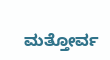ಮತ್ತೋರ್ವ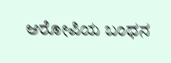ಆರೋಪಿಯ ಬಂಧನ